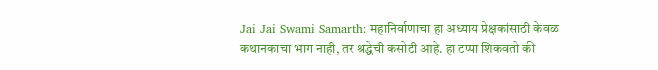Jai Jai Swami Samarth: महानिर्वाणाचा हा अध्याय प्रेक्षकांसाठी केवळ कथानकाचा भाग नाही, तर श्रद्धेची कसोटी आहे. हा टप्पा शिकवतो की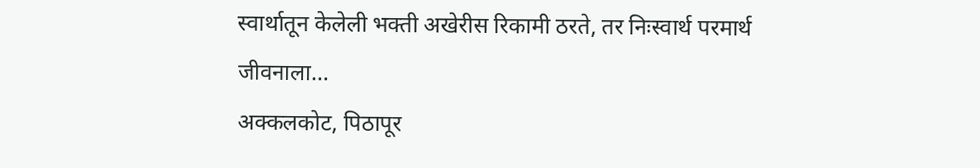स्वार्थातून केलेली भक्ती अखेरीस रिकामी ठरते, तर निःस्वार्थ परमार्थ जीवनाला…
अक्कलकोट, पिठापूर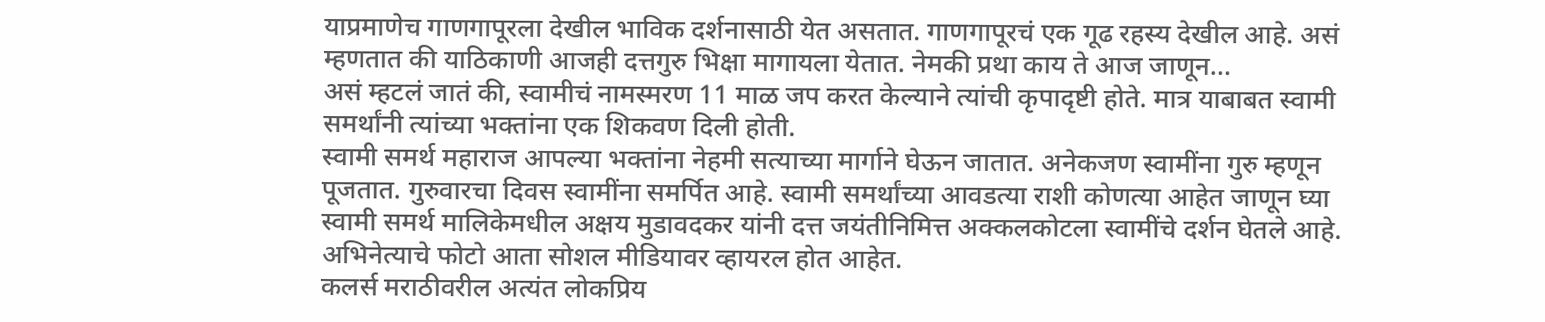याप्रमाणेच गाणगापूरला देखील भाविक दर्शनासाठी येत असतात. गाणगापूरचं एक गूढ रहस्य देखील आहे. असं म्हणतात की याठिकाणी आजही दत्तगुरु भिक्षा मागायला येतात. नेमकी प्रथा काय ते आज जाणून…
असं म्हटलं जातं की, स्वामीचं नामस्मरण 11 माळ जप करत केल्याने त्यांची कृपादृष्टी होते. मात्र याबाबत स्वामी समर्थांनी त्यांच्या भक्तांना एक शिकवण दिली होती.
स्वामी समर्थ महाराज आपल्या भक्तांना नेहमी सत्याच्या मार्गाने घेऊन जातात. अनेकजण स्वामींना गुरु म्हणून पूजतात. गुरुवारचा दिवस स्वामींना समर्पित आहे. स्वामी समर्थांच्या आवडत्या राशी कोणत्या आहेत जाणून घ्या
स्वामी समर्थ मालिकेमधील अक्षय मुडावदकर यांनी दत्त जयंतीनिमित्त अक्कलकोटला स्वामींचे दर्शन घेतले आहे. अभिनेत्याचे फोटो आता सोशल मीडियावर व्हायरल होत आहेत.
कलर्स मराठीवरील अत्यंत लोकप्रिय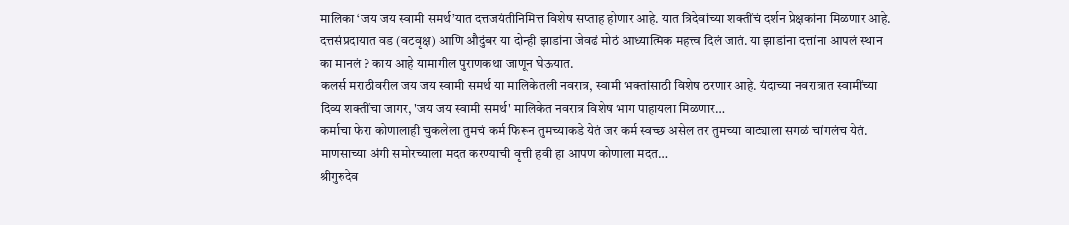मालिका ‘जय जय स्वामी समर्थ’यात दत्तजयंतीनिमित्त विशेष सप्ताह होणार आहे. यात त्रिदेवांच्या शक्तींचं दर्शन प्रेक्षकांना मिळणार आहे.
दत्तसंप्रदायात वड (वटवृक्ष) आणि औदुंबर या दोन्ही झाडांना जेवढं मोठं आध्यात्मिक महत्त्व दिलं जातं. या झाडांना दत्तांना आपलं स्थान का मानलं ? काय आहे यामागील पुराणकथा जाणून घेऊयात.
कलर्स मराठीवरील जय जय स्वामी समर्थ या मालिकेतली नवरात्र, स्वामी भक्तांसाठी विशेष ठरणार आहे. यंदाच्या नवरात्रात स्वामींच्या दिव्य शक्तींचा जागर, 'जय जय स्वामी समर्थ' मालिकेत नवरात्र विशेष भाग पाहायला मिळणार…
कर्माचा फेरा कोणालाही चुकलेला तुमचं कर्म फिरून तुमच्याकडे येतं जर कर्म स्वच्छ असेल तर तुमच्या वाट्याला सगळं चांगलंच येतं. माणसाच्या अंगी समोरच्याला मदत करण्याची वृत्ती हवी हा आपण कोणाला मदत…
श्रीगुरुदेव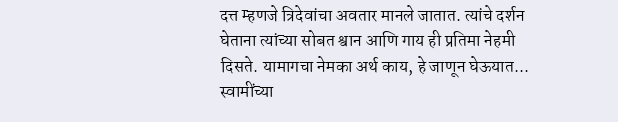दत्त म्हणजे त्रिदेवांचा अवतार मानले जातात. त्यांचे दर्शन घेताना त्यांच्या सोबत श्वान आणि गाय ही प्रतिमा नेहमी दिसते. यामागचा नेमका अर्थ काय, हे जाणून घेऊयात...
स्वामींच्या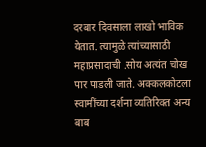दरबार दिवसाला लाखो भाविक येतात. त्यामुळे त्यांच्यासाठी महाप्रसादाची .सोय अत्यंत चोख पार पाडली जाते. अक्कलकोटला स्वामींच्या दर्शना व्यतिरिक्त अन्य बाब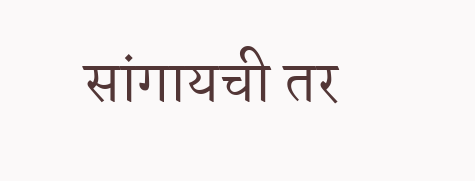सांगायची तर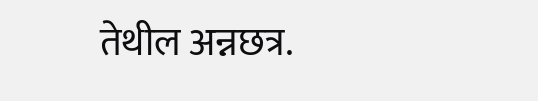तेथील अन्नछत्र.